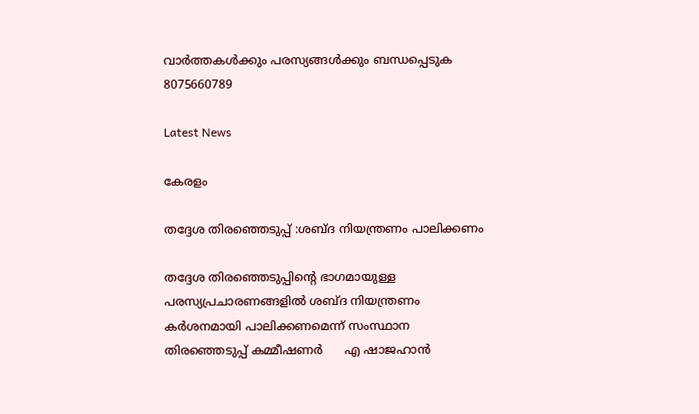വാർത്തകൾക്കും പരസ്യങ്ങൾക്കും ബന്ധപ്പെടുക 8075660789

Latest News

കേരളം

തദ്ദേശ തിരഞ്ഞെടുപ്പ് :ശബ്ദ നിയന്ത്രണം പാലിക്കണം

തദ്ദേശ തിരഞ്ഞെടുപ്പിന്റെ ഭാഗമായുള്ള പരസ്യപ്രചാരണങ്ങളിൽ ശബ്ദ നിയന്ത്രണം കർശനമായി പാലിക്കണമെന്ന് സംസ്ഥാന തിരഞ്ഞെടുപ്പ് കമ്മീഷണർ      എ ഷാജഹാൻ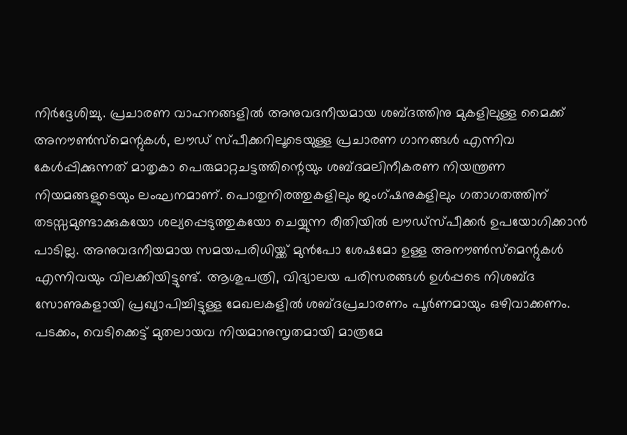നിർദ്ദേശിച്ചു. പ്രചാരണ വാഹനങ്ങളിൽ അനുവദനീയമായ ശബ്ദത്തിനു മുകളിലുള്ള മൈക്ക് അനൗൺസ്‌മെന്റുകൾ, ലൗഡ് സ്പീക്കറിലൂടെയുള്ള പ്രചാരണ ഗാനങ്ങൾ എന്നിവ കേൾപ്പിക്കുന്നത് മാതൃകാ പെരുമാറ്റചട്ടത്തിന്റെയും ശബ്ദമലിനീകരണ നിയന്ത്രണ നിയമങ്ങളുടെയും ലംഘനമാണ്. പൊതുനിരത്തുകളിലും ജംഗ്ഷനുകളിലും ഗതാഗതത്തിന് തടസ്സമുണ്ടാക്കുകയോ ശല്യപ്പെടുത്തുകയോ ചെയ്യുന്ന രീതിയിൽ ലൗഡ്‌സ്പീക്കർ ഉപയോഗിക്കാൻ പാടില്ല. അനുവദനീയമായ സമയപരിധിയ്ക്ക് മുൻപോ ശേഷമോ ഉള്ള അനൗൺസ്‌മെന്റുകൾ എന്നിവയും വിലക്കിയിട്ടുണ്ട്. ആശുപത്രി, വിദ്യാലയ പരിസരങ്ങൾ ഉൾപ്പടെ നിശബ്ദ സോണുകളായി പ്രഖ്യാപിച്ചിട്ടുള്ള മേഖലകളിൽ ശബ്ദപ്രചാരണം പൂർണമായും ഒഴിവാക്കണം. പടക്കം, വെടിക്കെട്ട് മുതലായവ നിയമാനുസൃതമായി മാത്രമേ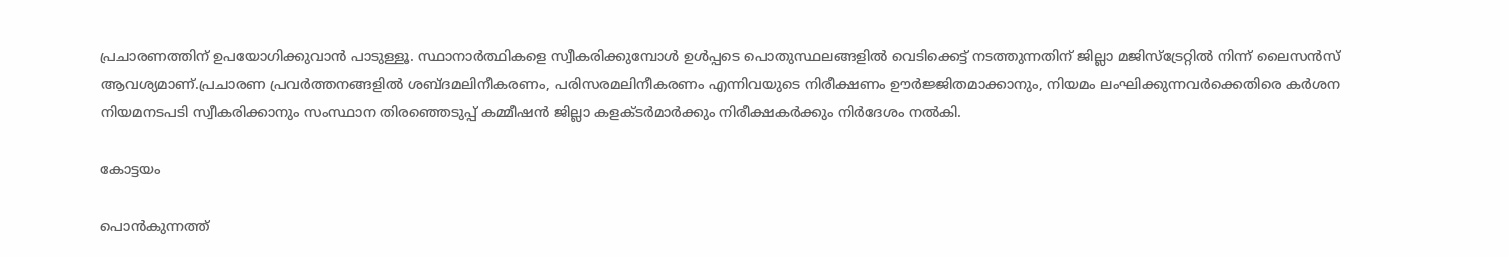പ്രചാരണത്തിന് ഉപയോഗിക്കുവാൻ പാടുള്ളൂ. സ്ഥാനാർത്ഥികളെ സ്വീകരിക്കുമ്പോൾ ഉൾപ്പടെ പൊതുസ്ഥലങ്ങളിൽ വെടിക്കെട്ട് നടത്തുന്നതിന് ജില്ലാ മജിസ്‌ട്രേറ്റിൽ നിന്ന് ലൈസൻസ് ആവശ്യമാണ്.പ്രചാരണ പ്രവർത്തനങ്ങളിൽ ശബ്ദമലിനീകരണം, പരിസരമലിനീകരണം എന്നിവയുടെ നിരീക്ഷണം ഊർജ്ജിതമാക്കാനും, നിയമം ലംഘിക്കുന്നവർക്കെതിരെ കർശന നിയമനടപടി സ്വീകരിക്കാനും സംസ്ഥാന തിരഞ്ഞെടുപ്പ് കമ്മീഷൻ ജില്ലാ കളക്ടർമാർക്കും നിരീക്ഷകർക്കും നിർദേശം നൽകി.

കോട്ടയം

പൊൻകുന്നത്ത്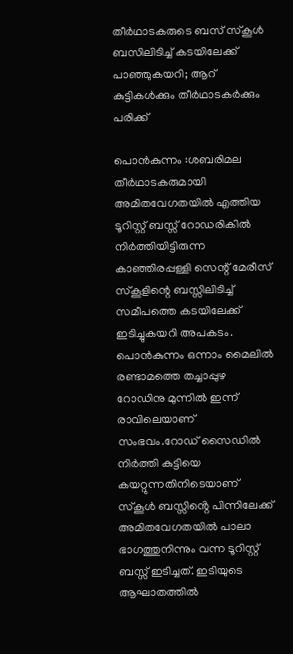തീർഥാടകരുടെ ബസ് സ്കൂൾ ബസിലിടിച്ച് കടയിലേക്ക് പാഞ്ഞുകയറി; ആറ് കുട്ടികൾക്കും തീർഥാടകർക്കും പരിക്ക്

പൊൻകുന്നം :ശബരിമല തീർഥാടകരുമായി അമിതവേഗതയിൽ എത്തിയ ടൂറിസ്റ്റ് ബസ്സ് റോഡരികിൽ നിർത്തിയിട്ടിരുന്ന കാഞ്ഞിരപ്പള്ളി സെന്റ് മേരീസ് സ്കൂളിന്റെ ബസ്സിലിടിച്ച് സമീപത്തെ കടയിലേക്ക് ഇടിച്ചുകയറി അപകടം. പൊൻകുന്നം ഒന്നാം മൈലിൽ രണ്ടാമത്തെ തച്ചാപ്പുഴ റോഡിനു മുന്നിൽ ഇന്ന് രാവിലെയാണ് സംഭവം.റോഡ് സൈഡിൽ നിർത്തി കുട്ടിയെ കയറ്റുന്നതിനിടെയാണ് സ്കൂൾ ബസ്സിൻ്റെ പിന്നിലേക്ക് അമിതവേഗതയിൽ പാലാ ഭാഗത്തുനിന്നും വന്ന ടൂറിസ്റ്റ് ബസ്സ് ഇടിച്ചത്. ഇടിയുടെ ആഘാതത്തിൽ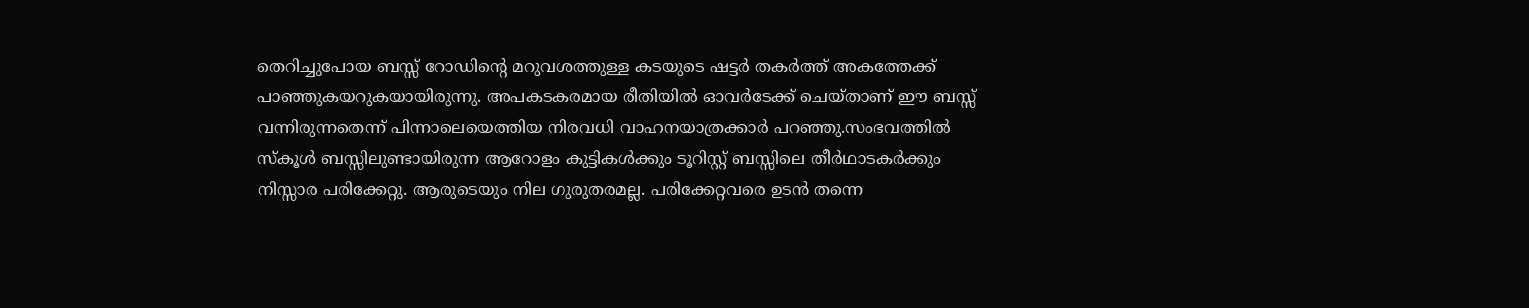തെറിച്ചുപോയ ബസ്സ് റോഡിൻ്റെ മറുവശത്തുള്ള കടയുടെ ഷട്ടർ തകർത്ത് അകത്തേക്ക് പാഞ്ഞുകയറുകയായിരുന്നു. അപകടകരമായ രീതിയിൽ ഓവർടേക്ക് ചെയ്താണ് ഈ ബസ്സ് വന്നിരുന്നതെന്ന് പിന്നാലെയെത്തിയ നിരവധി വാഹനയാത്രക്കാർ പറഞ്ഞു.സംഭവത്തിൽ സ്കൂൾ ബസ്സിലുണ്ടായിരുന്ന ആറോളം കുട്ടികൾക്കും ടൂറിസ്റ്റ് ബസ്സിലെ തീർഥാടകർക്കും നിസ്സാര പരിക്കേറ്റു. ആരുടെയും നില ഗുരുതരമല്ല. പരിക്കേറ്റവരെ ഉടൻ തന്നെ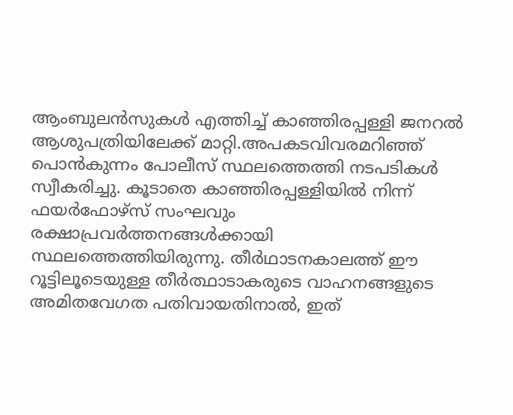ആംബുലൻസുകൾ എത്തിച്ച് കാഞ്ഞിരപ്പള്ളി ജനറൽ ആശുപത്രിയിലേക്ക് മാറ്റി.അപകടവിവരമറിഞ്ഞ് പൊൻകുന്നം പോലീസ് സ്ഥലത്തെത്തി നടപടികൾ സ്വീകരിച്ചു. കൂടാതെ കാഞ്ഞിരപ്പള്ളിയിൽ നിന്ന് ഫയർഫോഴ്‌സ് സംഘവും രക്ഷാപ്രവർത്തനങ്ങൾക്കായി സ്ഥലത്തെത്തിയിരുന്നു. തീർഥാടനകാലത്ത് ഈ റൂട്ടിലൂടെയുള്ള തീർത്ഥാടാകരുടെ വാഹനങ്ങളുടെ അമിതവേഗത പതിവായതിനാൽ, ഇത്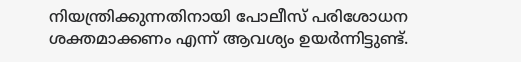നിയന്ത്രിക്കുന്നതിനായി പോലീസ് പരിശോധന ശക്തമാക്കണം എന്ന് ആവശ്യം ഉയർന്നിട്ടുണ്ട്.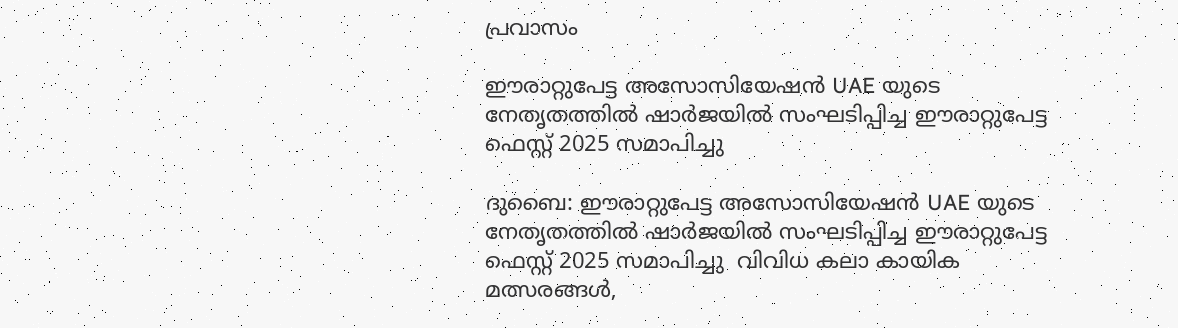പ്രവാസം

ഈരാറ്റുപേട്ട അസോസിയേഷൻ UAE യുടെ നേതൃതത്തിൽ ഷാർജയിൽ സംഘടിപ്പിച്ച ഈരാറ്റുപേട്ട ഫെസ്റ്റ് 2025 സമാപിച്ചു

ദുബൈ: ഈരാറ്റുപേട്ട അസോസിയേഷൻ UAE യുടെ നേതൃതത്തിൽ ഷാർജയിൽ സംഘടിപ്പിച്ച ഈരാറ്റുപേട്ട ഫെസ്റ്റ് 2025 സമാപിച്ചു  വിവിധ കലാ കായിക മത്സരങ്ങൾ,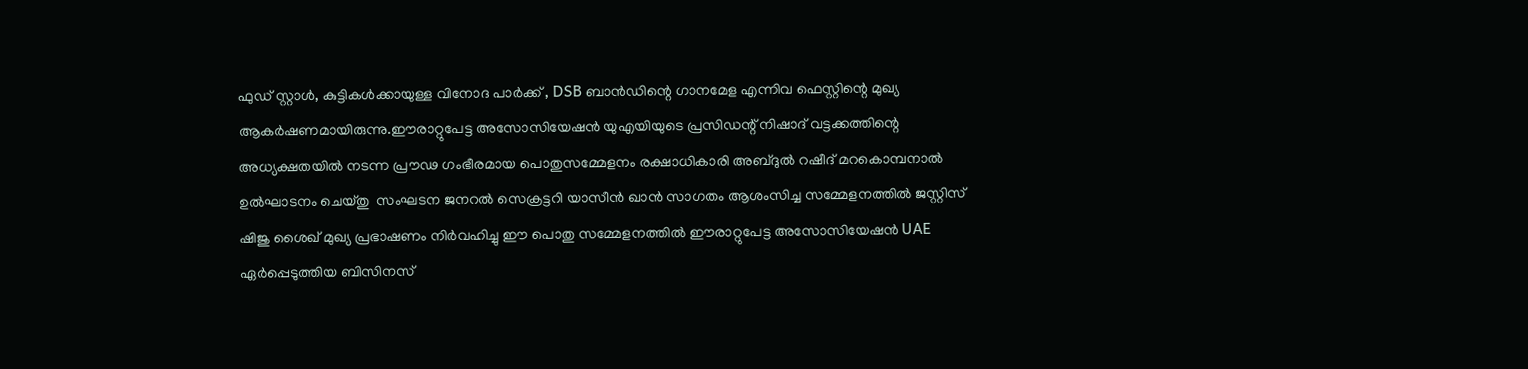ഫുഡ് സ്റ്റാൾ, കുട്ടികൾക്കായുള്ള വിനോദ പാർക്ക് , DSB ബാൻഡിന്റെ ഗാനമേള എന്നിവ ഫെസ്റ്റിന്റെ മുഖ്യ ആകർഷണമായിരുന്നു.ഈരാറ്റുപേട്ട അസോസിയേഷൻ യുഎയിയുടെ പ്രസിഡന്റ് നിഷാദ് വട്ടക്കത്തിന്റെ അധ്യക്ഷതയിൽ നടന്ന പ്രൗഢ ഗംഭീരമായ പൊതുസമ്മേളനം രക്ഷാധികാരി അബ്ദുൽ റഷീദ് മറകൊമ്പനാൽ ഉൽഘാടനം ചെയ്തു  സംഘടന ജനറൽ സെക്രട്ടറി യാസീൻ ഖാൻ സാഗതം ആശംസിച്ച സമ്മേളനത്തിൽ ജസ്റ്റിസ് ഷിജു ശൈഖ് മുഖ്യ പ്രഭാഷണം നിർവഹിച്ചു ഈ പൊതു സമ്മേളനത്തിൽ ഈരാറ്റുപേട്ട അസോസിയേഷൻ UAE ഏർപ്പെടുത്തിയ ബിസിനസ്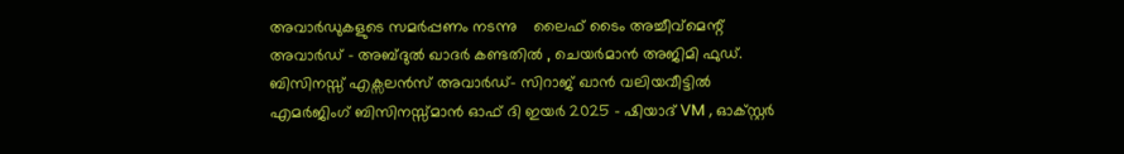അവാർഡുകളുടെ സമർപ്പണം നടന്നു    ലൈഫ് ടൈം അച്ചീവ്മെന്റ് അവാർഡ് - അബ്ദുൽ ഖാദർ കണ്ടതിൽ , ചെയർമാൻ അജിമി ഫുഡ്. ബിസിനസ്സ് എക്സലൻസ് അവാർഡ്- സിറാജ് ഖാൻ വലിയവീട്ടിൽ  എമർജിംഗ് ബിസിനസ്സ്മാൻ ഓഫ് ദി ഇയർ 2025 - ഷിയാദ് VM , ഓക്സ്റ്റർ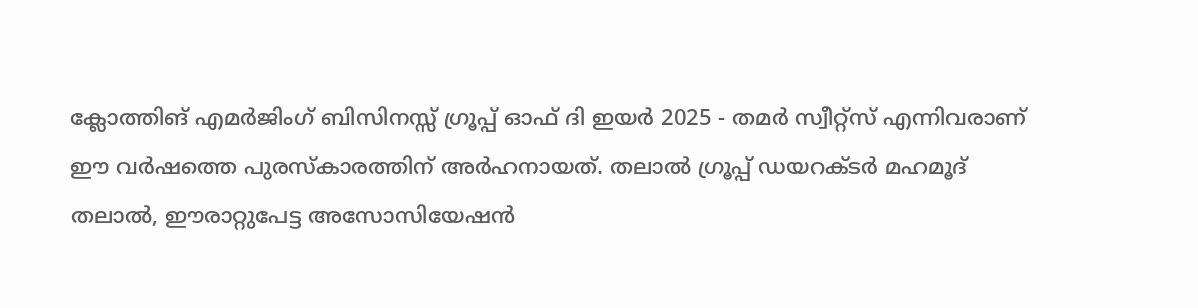ക്ലോത്തിങ് എമർജിംഗ് ബിസിനസ്സ് ഗ്രൂപ്പ് ഓഫ് ദി ഇയർ 2025 - തമർ സ്വീറ്റ്സ് എന്നിവരാണ് ഈ വർഷത്തെ പുരസ്കാരത്തിന് അർഹനായത്. തലാൽ ഗ്രൂപ്പ് ഡയറക്ടർ മഹമൂദ് തലാൽ, ഈരാറ്റുപേട്ട അസോസിയേഷൻ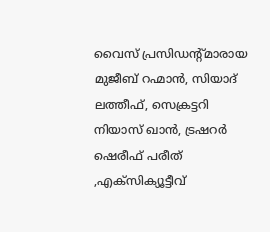വൈസ് പ്രസിഡന്റ്മാരായ മുജീബ് റഹ്മാൻ, സിയാദ് ലത്തീഫ്, സെക്രട്ടറി നിയാസ് ഖാൻ, ട്രഷറർ ഷെരീഫ് പരീത് ,എക്സിക്യൂട്ടീവ്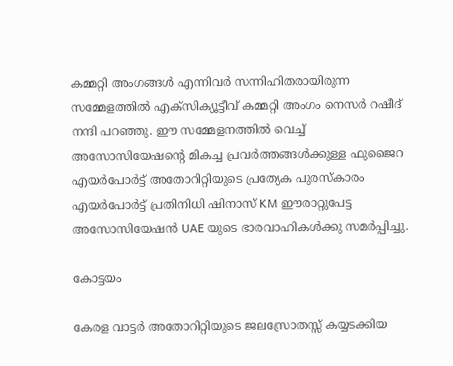കമ്മറ്റി അംഗങ്ങൾ എന്നിവർ സന്നിഹിതരായിരുന്ന സമ്മേളത്തിൽ എക്സിക്യൂട്ടീവ് കമ്മറ്റി അംഗം നെസർ റഷീദ് നന്ദി പറഞ്ഞു. ഈ സമ്മേളനത്തിൽ വെച്ച് അസോസിയേഷന്റെ മികച്ച പ്രവർത്തങ്ങൾക്കുള്ള ഫുജൈറ എയർപോർട്ട് അതോറിറ്റിയുടെ പ്രത്യേക പുരസ്കാരം എയർപോർട്ട് പ്രതിനിധി ഷിനാസ് KM ഈരാറ്റുപേട്ട അസോസിയേഷൻ UAE യുടെ ഭാരവാഹികൾക്കു സമർപ്പിച്ചു.

കോട്ടയം

കേരള വാട്ടർ അതോറിറ്റിയുടെ ജലസ്രോതസ്സ് കയ്യടക്കിയ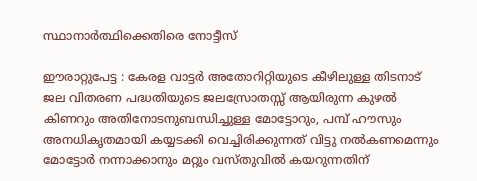സ്ഥാനാർത്ഥിക്കെതിരെ നോട്ടീസ്

ഈരാറ്റുപേട്ട : കേരള വാട്ടർ അതോറിറ്റിയുടെ കീഴിലുള്ള തിടനാട് ജല വിതരണ പദ്ധതിയുടെ ജലസ്രോതസ്സ് ആയിരുന്ന കുഴൽ കിണറും അതിനോടനുബന്ധിച്ചുള്ള മോട്ടോറും, പമ്പ് ഹൗസും അനധികൃതമായി കയ്യടക്കി വെച്ചിരിക്കുന്നത് വിട്ടു നൽകണമെന്നും മോട്ടോർ നന്നാക്കാനും മറ്റും വസ്തുവിൽ കയറുന്നതിന്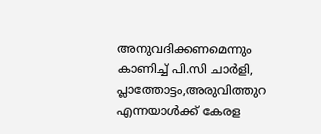അനുവദിക്കണമെന്നും കാണിച്ച് പി.സി ചാർളി, പ്ലാത്തോട്ടം,അരുവിത്തുറ എന്നയാൾക്ക് കേരള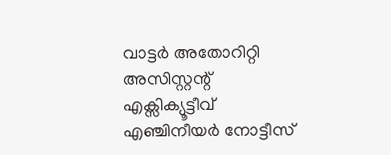വാട്ടർ അതോറിറ്റി അസിസ്റ്റന്റ് എക്സിക്യൂട്ടീവ് എഞ്ചിനീയർ നോട്ടീസ്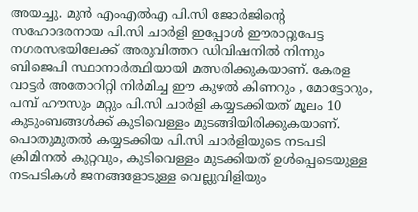അയച്ചു. മുൻ എംഎൽഎ പി.സി ജോർജിന്റെ സഹോദരനായ പി.സി ചാർളി ഇപ്പോൾ ഈരാറ്റുപേട്ട നഗരസഭയിലേക്ക് അരുവിത്തറ ഡിവിഷനിൽ നിന്നും ബിജെപി സ്ഥാനാർത്ഥിയായി മത്സരിക്കുകയാണ്. കേരള വാട്ടർ അതോറിറ്റി നിർമിച്ച ഈ കുഴൽ കിണറും , മോട്ടോറും, പമ്പ് ഹൗസും മറ്റും പി.സി ചാർളി കയ്യടക്കിയത് മൂലം 10 കുടുംബങ്ങൾക്ക് കുടിവെള്ളം മുടങ്ങിയിരിക്കുകയാണ്. പൊതുമുതൽ കയ്യടക്കിയ പി.സി ചാർളിയുടെ നടപടി ക്രിമിനൽ കുറ്റവും, കുടിവെള്ളം മുടക്കിയത് ഉൾപ്പെടെയുള്ള നടപടികൾ ജനങ്ങളോടുള്ള വെല്ലുവിളിയും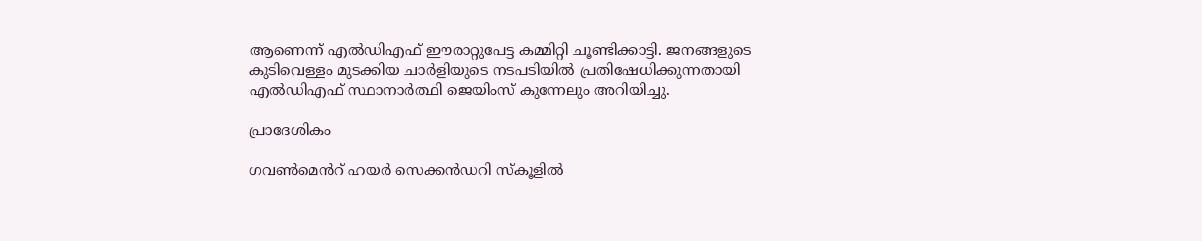ആണെന്ന് എൽഡിഎഫ് ഈരാറ്റുപേട്ട കമ്മിറ്റി ചൂണ്ടിക്കാട്ടി. ജനങ്ങളുടെ കുടിവെള്ളം മുടക്കിയ ചാർളിയുടെ നടപടിയിൽ പ്രതിഷേധിക്കുന്നതായി എൽഡിഎഫ് സ്ഥാനാർത്ഥി ജെയിംസ് കുന്നേലും അറിയിച്ചു.

പ്രാദേശികം

ഗവൺമെൻറ് ഹയർ സെക്കൻഡറി സ്കൂളിൽ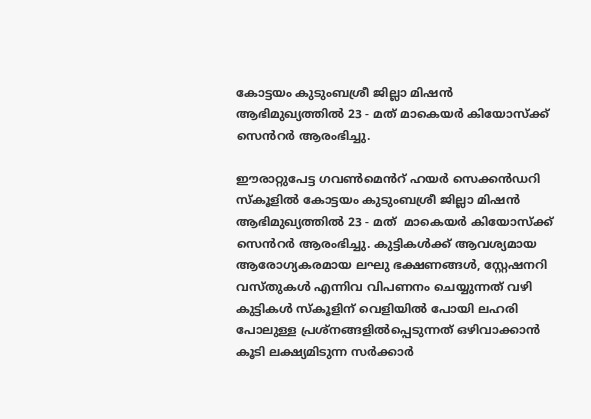കോട്ടയം കുടുംബശ്രീ ജില്ലാ മിഷൻ ആഭിമുഖ്യത്തിൽ 23 - മത് മാകെയർ കിയോസ്ക്ക് സെൻറർ ആരംഭിച്ചു.

ഈരാറ്റുപേട്ട ഗവൺമെൻറ് ഹയർ സെക്കൻഡറി സ്കൂളിൽ കോട്ടയം കുടുംബശ്രീ ജില്ലാ മിഷൻ ആഭിമുഖ്യത്തിൽ 23 - മത്  മാകെയർ കിയോസ്ക്ക്   സെൻറർ ആരംഭിച്ചു. കുട്ടികൾക്ക് ആവശ്യമായ ആരോഗ്യകരമായ ലഘു ഭക്ഷണങ്ങൾ, സ്റ്റേഷനറി വസ്തുകൾ എന്നിവ വിപണനം ചെയ്യുന്നത് വഴി കുട്ടികൾ സ്കൂളിന് വെളിയിൽ പോയി ലഹരി പോലുള്ള പ്രശ്നങ്ങളിൽപ്പെടുന്നത് ഒഴിവാക്കാൻ കൂടി ലക്ഷ്യമിടുന്ന സർക്കാർ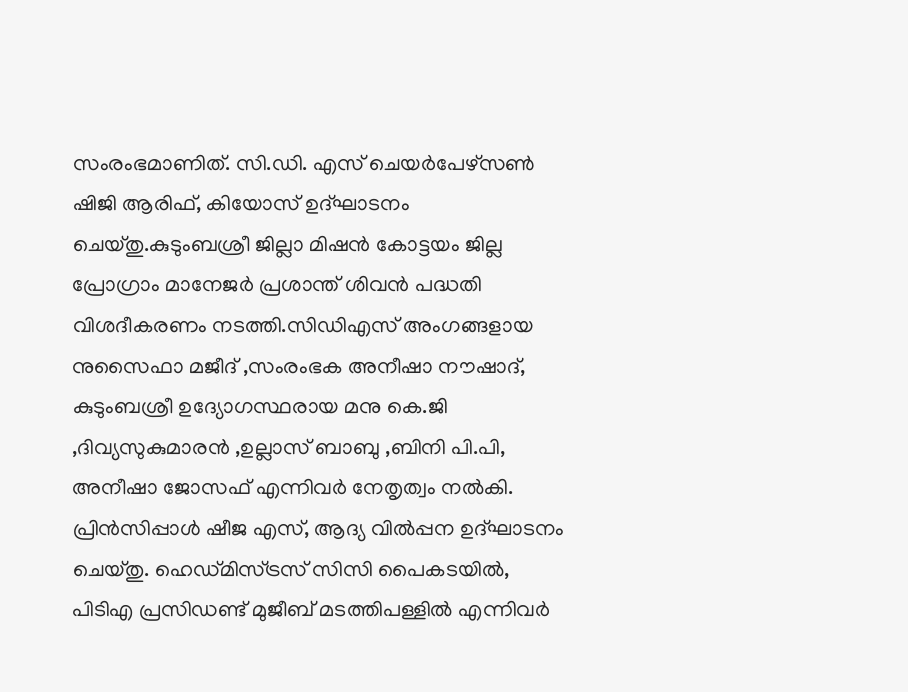സംരംഭമാണിത്. സി.ഡി. എസ് ചെയർപേഴ്സൺ  ഷിജി ആരിഫ്, കിയോസ് ഉദ്ഘാടനം ചെയ്തു.കുടുംബശ്രീ ജില്ലാ മിഷൻ കോട്ടയം ജില്ല പ്രോഗ്രാം മാനേജർ പ്രശാന്ത് ശിവൻ പദ്ധതി വിശദീകരണം നടത്തി.സിഡിഎസ് അംഗങ്ങളായ നുസൈഫാ മജീദ് ,സംരംഭക അനീഷാ നൗഷാദ്, കുടുംബശ്രീ ഉദ്യോഗസ്ഥരായ മനു കെ.ജി ,ദിവ്യസുകുമാരൻ ,ഉല്ലാസ് ബാബു ,ബിനി പി.പി, അനീഷാ ജോസഫ് എന്നിവർ നേതൃത്വം നൽകി. പ്രിൻസിപ്പാൾ ഷീജ എസ്, ആദ്യ വിൽപ്പന ഉദ്ഘാടനം ചെയ്തു. ഹെഡ്മിസ്ട്രസ് സിസി പൈകടയിൽ,  പിടിഎ പ്രസിഡണ്ട് മുജീബ് മടത്തിപള്ളിൽ എന്നിവർ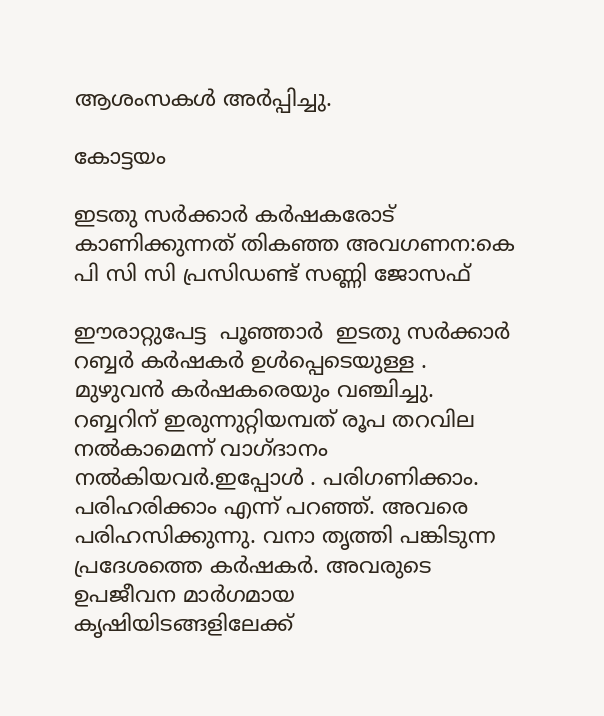ആശംസകൾ അർപ്പിച്ചു.

കോട്ടയം

ഇടതു സർക്കാർ കർഷകരോട് കാണിക്കുന്നത് തികഞ്ഞ അവഗണന:കെ പി സി സി പ്രസിഡണ്ട് സണ്ണി ജോസഫ്

ഈരാറ്റുപേട്ട  പൂഞ്ഞാർ  ഇടതു സർക്കാർ റബ്ബർ കർഷകർ ഉൾപ്പെടെയുള്ള . മുഴുവൻ കർഷകരെയും വഞ്ചിച്ചു. റബ്ബറിന് ഇരുന്നുറ്റിയമ്പത് രൂപ തറവില നൽകാമെന്ന് വാഗ്ദാനം നൽകിയവർ.ഇപ്പോൾ . പരിഗണിക്കാം. പരിഹരിക്കാം എന്ന് പറഞ്ഞ്. അവരെ പരിഹസിക്കുന്നു. വനാ തൃത്തി പങ്കിടുന്ന പ്രദേശത്തെ കർഷകർ. അവരുടെ ഉപജീവന മാർഗമായ കൃഷിയിടങ്ങളിലേക്ക്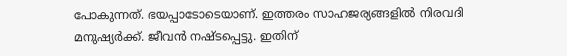പോകുന്നത്. ഭയപ്പാടോടെയാണ്. ഇത്തരം സാഹജര്യങ്ങളിൽ നിരവദി മനുഷ്യർക്ക്. ജീവൻ നഷ്ടപ്പെട്ടു. ഇതിന്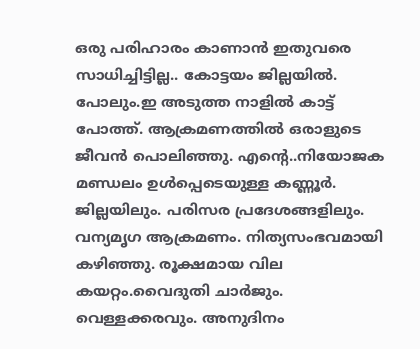ഒരു പരിഹാരം കാണാൻ ഇതുവരെ സാധിച്ചിട്ടില്ല.. കോട്ടയം ജില്ലയിൽ. പോലും.ഇ അടുത്ത നാളിൽ കാട്ട് പോത്ത്. ആക്രമണത്തിൽ ഒരാളുടെ ജീവൻ പൊലിഞ്ഞു. എന്റെ..നിയോജക മണ്ഡലം ഉൾപ്പെടെയുള്ള കണ്ണൂർ. ജില്ലയിലും. പരിസര പ്രദേശങ്ങളിലും. വന്യമൃഗ ആക്രമണം. നിത്യസംഭവമായി കഴിഞ്ഞു. രൂക്ഷമായ വില കയറ്റം.വൈദുതി ചാർജും. വെള്ളക്കരവും. അനുദിനം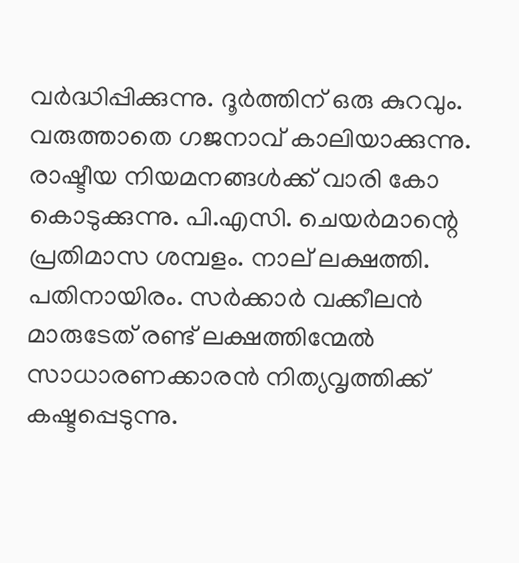വർദ്ധിപ്പിക്കുന്നു. ദൂർത്തിന് ഒരു കുറവും. വരുത്താതെ ഗജനാവ് കാലിയാക്കുന്നു. രാഷ്ടീയ നിയമനങ്ങൾക്ക് വാരി കോ കൊടുക്കുന്നു. പി.എസി. ചെയർമാന്റെ പ്രതിമാസ ശമ്പളം. നാല് ലക്ഷത്തി. പതിനായിരം. സർക്കാർ വക്കീലൻ മാരുടേത് രണ്ട് ലക്ഷത്തിന്മേൽ സാധാരണക്കാരൻ നിത്യവൃത്തിക്ക് കഷ്ടപ്പെടുന്നു.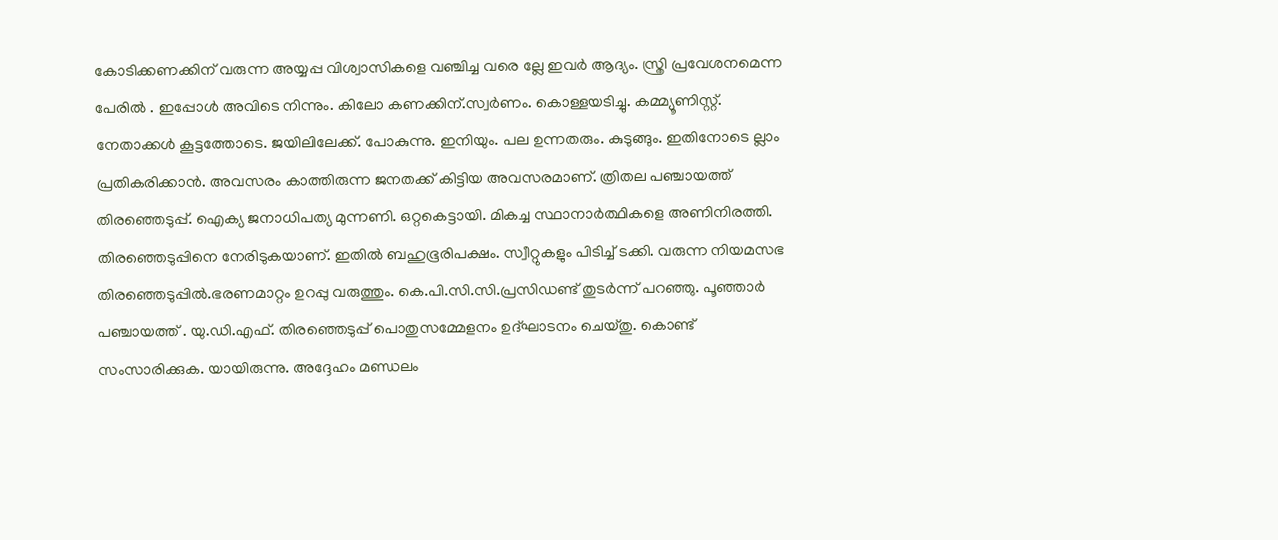കോടിക്കണക്കിന് വരുന്ന അയ്യപ്പ വിശ്വാസികളെ വഞ്ചിച്ച വരെ ല്ലേ ഇവർ ആദ്യം. സ്ത്രി പ്രവേശനമെന്ന പേരിൽ . ഇപ്പോൾ അവിടെ നിന്നും. കിലോ കണക്കിന്.സ്വർണം. കൊള്ളയടിച്ചു. കമ്മ്യൂണിസ്റ്റ്. നേതാക്കൾ കൂട്ടത്തോടെ. ജയിലിലേക്ക്. പോകുന്നു. ഇനിയും. പല ഉന്നതരും. കുടുങ്ങും. ഇതിനോടെ ല്ലാം പ്രതികരിക്കാൻ. അവസരം കാത്തിരുന്ന ജനതക്ക് കിട്ടിയ അവസരമാണ്. ത്രിതല പഞ്ചായത്ത് തിരഞ്ഞെടുപ്പ്. ഐക്യ ജനാധിപത്യ മുന്നണി. ഒറ്റകെട്ടായി. മികച്ച സ്ഥാനാർത്ഥികളെ അണിനിരത്തി. തിരഞ്ഞെടുപ്പിനെ നേരിടുകയാണ്. ഇതിൽ ബഹുഭൂരിപക്ഷം. സ്വീറ്റുകളും പിടിച്ച് ടക്കി. വരുന്ന നിയമസഭ തിരഞ്ഞെടുപ്പിൽ.ഭരണമാറ്റം ഉറപ്പു വരുത്തും. കെ.പി.സി.സി.പ്രസിഡണ്ട് തുടർന്ന് പറഞ്ഞു. പൂഞ്ഞാർ പഞ്ചായത്ത് . യു.ഡി.എഫ്. തിരഞ്ഞെടുപ്പ് പൊതുസമ്മേളനം ഉദ്ഘാടനം ചെയ്തു. കൊണ്ട് സംസാരിക്കുക. യായിരുന്നു. അദ്ദേഹം മണ്ഡലം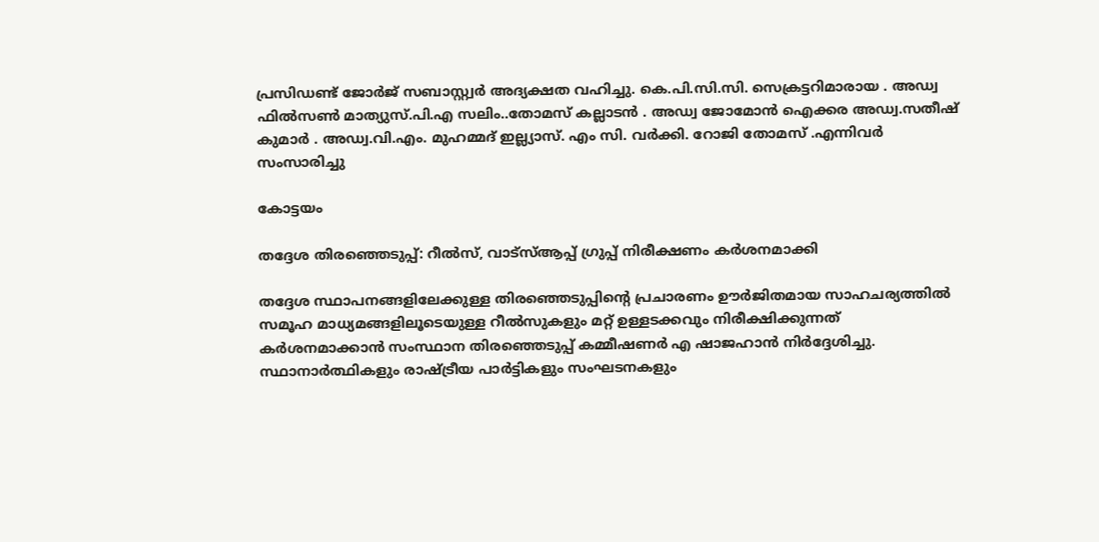പ്രസിഡണ്ട് ജോർജ് സബാസ്റ്റ്വർ അദ്യക്ഷത വഹിച്ചു. കെ.പി.സി.സി. സെക്രട്ടറിമാരായ . അഡ്വ ഫിൽസൺ മാത്യുസ്.പി.എ സലിം..തോമസ് കല്ലാടൻ . അഡ്വ ജോമോൻ ഐക്കര അഡ്വ.സതീഷ് കുമാർ . അഡ്വ.വി.എം. മുഹമ്മദ് ഇല്ല്യാസ്. എം സി. വർക്കി. റോജി തോമസ് .എന്നിവർ സംസാരിച്ചു

കോട്ടയം

തദ്ദേശ തിരഞ്ഞെടുപ്പ്: റീൽസ്, വാട്‌സ്ആപ്പ് ഗ്രുപ്പ് നിരീക്ഷണം കർശനമാക്കി

തദ്ദേശ സ്ഥാപനങ്ങളിലേക്കുള്ള തിരഞ്ഞെടുപ്പിന്റെ പ്രചാരണം ഊർജിതമായ സാഹചര്യത്തിൽ സമൂഹ മാധ്യമങ്ങളിലൂടെയുള്ള റീൽസുകളും മറ്റ് ഉള്ളടക്കവും നിരീക്ഷിക്കുന്നത് കർശനമാക്കാൻ സംസ്ഥാന തിരഞ്ഞെടുപ്പ് കമ്മീഷണർ എ ഷാജഹാൻ നിർദ്ദേശിച്ചു. സ്ഥാനാർത്ഥികളും രാഷ്ട്രീയ പാർട്ടികളും സംഘടനകളും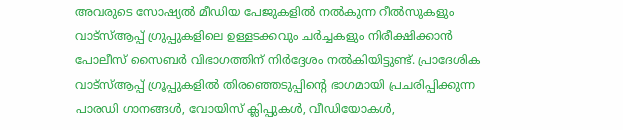അവരുടെ സോഷ്യൽ മീഡിയ പേജുകളിൽ നൽകുന്ന റീൽസുകളും വാട്‌സ്ആപ്പ് ഗ്രുപ്പുകളിലെ ഉള്ളടക്കവും ചർച്ചകളും നിരീക്ഷിക്കാൻ പോലീസ് സൈബർ വിഭാഗത്തിന് നിർദ്ദേശം നൽകിയിട്ടുണ്ട്. പ്രാദേശിക വാട്‌സ്ആപ്പ് ഗ്രൂപ്പുകളിൽ തിരഞ്ഞെടുപ്പിന്റെ ഭാഗമായി പ്രചരിപ്പിക്കുന്ന പാരഡി ഗാനങ്ങൾ, വോയിസ് ക്ലിപ്പുകൾ, വീഡിയോകൾ,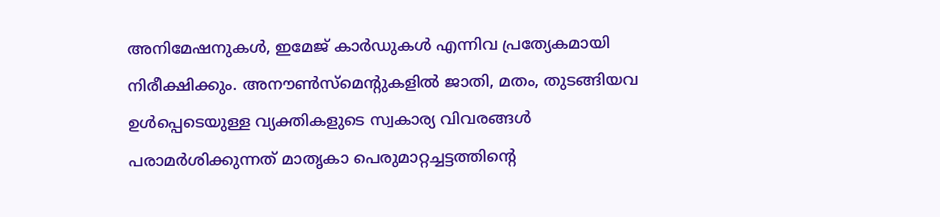അനിമേഷനുകൾ, ഇമേജ് കാർഡുകൾ എന്നിവ പ്രത്യേകമായി നിരീക്ഷിക്കും. അനൗൺസ്മെന്റുകളിൽ ജാതി, മതം, തുടങ്ങിയവ ഉൾപ്പെടെയുള്ള വ്യക്തികളുടെ സ്വകാര്യ വിവരങ്ങൾ പരാമർശിക്കുന്നത് മാതൃകാ പെരുമാറ്റച്ചട്ടത്തിന്റെ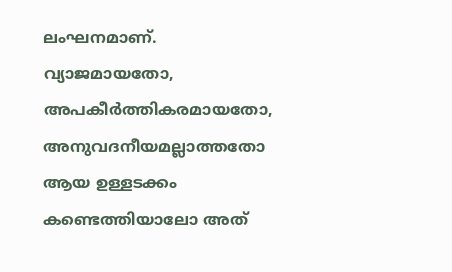ലംഘനമാണ്. വ്യാജമായതോ, അപകീർത്തികരമായതോ, അനുവദനീയമല്ലാത്തതോ ആയ ഉള്ളടക്കം കണ്ടെത്തിയാലോ അത്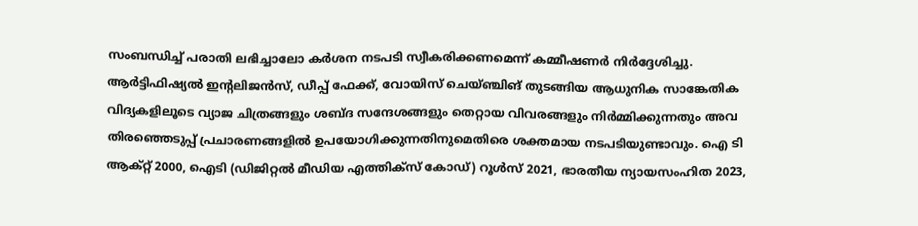സംബന്ധിച്ച് പരാതി ലഭിച്ചാലോ കർശന നടപടി സ്വീകരിക്കണമെന്ന് കമ്മീഷണർ നിർദ്ദേശിച്ചു. ആർട്ടിഫിഷ്യൽ ഇന്റലിജൻസ്, ഡീപ്പ് ഫേക്ക്, വോയിസ് ചെയ്ഞ്ചിങ് തുടങ്ങിയ ആധുനിക സാങ്കേതിക വിദ്യകളിലൂടെ വ്യാജ ചിത്രങ്ങളും ശബ്ദ സന്ദേശങ്ങളും തെറ്റായ വിവരങ്ങളും നിർമ്മിക്കുന്നതും അവ തിരഞ്ഞെടുപ്പ് പ്രചാരണങ്ങളിൽ ഉപയോഗിക്കുന്നതിനുമെതിരെ ശക്തമായ നടപടിയുണ്ടാവും. ഐ ടി ആക്റ്റ് 2000, ഐടി (ഡിജിറ്റൽ മീഡിയ എത്തിക്‌സ് കോഡ്) റൂൾസ് 2021, ഭാരതീയ ന്യായസംഹിത 2023,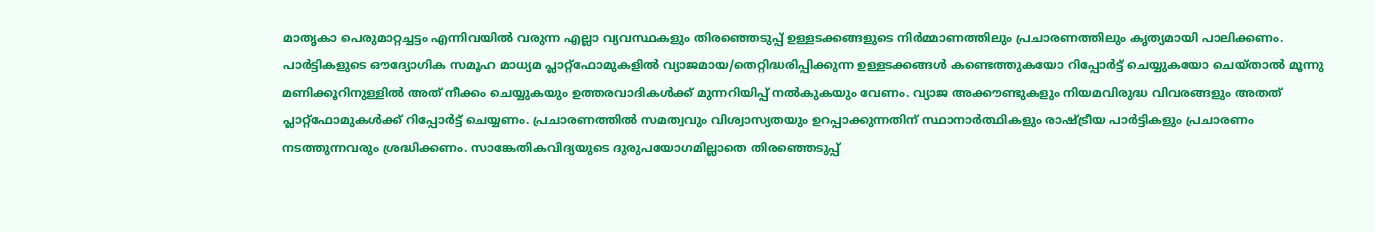മാതൃകാ പെരുമാറ്റച്ചട്ടം എന്നിവയിൽ വരുന്ന എല്ലാ വ്യവസ്ഥകളും തിരഞ്ഞെടുപ്പ് ഉള്ളടക്കങ്ങളുടെ നിർമ്മാണത്തിലും പ്രചാരണത്തിലും കൃത്യമായി പാലിക്കണം. പാർട്ടികളുടെ ഔദ്യോഗിക സമൂഹ മാധ്യമ പ്ലാറ്റ്‌ഫോമുകളിൽ വ്യാജമായ/തെറ്റിദ്ധരിപ്പിക്കുന്ന ഉള്ളടക്കങ്ങൾ കണ്ടെത്തുകയോ റിപ്പോർട്ട് ചെയ്യുകയോ ചെയ്താൽ മൂന്നു മണിക്കൂറിനുള്ളിൽ അത് നീക്കം ചെയ്യുകയും ഉത്തരവാദികൾക്ക് മുന്നറിയിപ്പ് നൽകുകയും വേണം. വ്യാജ അക്കൗണ്ടുകളും നിയമവിരുദ്ധ വിവരങ്ങളും അതത് പ്ലാറ്റ്ഫോമുകൾക്ക് റിപ്പോർട്ട് ചെയ്യണം. പ്രചാരണത്തിൽ സമത്വവും വിശ്വാസ്യതയും ഉറപ്പാക്കുന്നതിന് സ്ഥാനാർത്ഥികളും രാഷ്ട്രീയ പാർട്ടികളും പ്രചാരണം നടത്തുന്നവരും ശ്രദ്ധിക്കണം. സാങ്കേതികവിദ്യയുടെ ദുരുപയോഗമില്ലാതെ തിരഞ്ഞെടുപ്പ്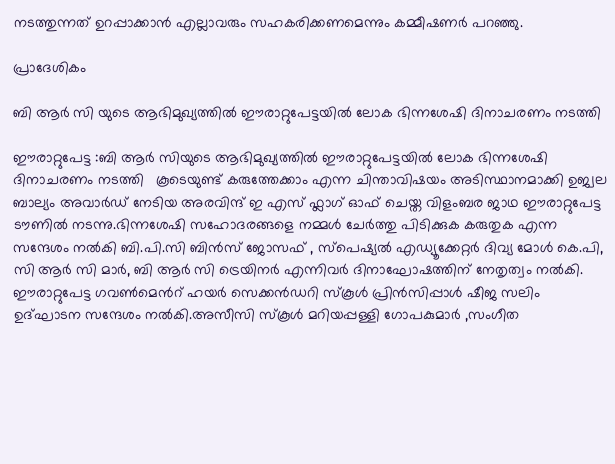നടത്തുന്നത് ഉറപ്പാക്കാൻ എല്ലാവരും സഹകരിക്കണമെന്നും കമ്മീഷണർ പറഞ്ഞു.

പ്രാദേശികം

ബി ആർ സി യുടെ ആഭിമുഖ്യത്തിൽ ഈരാറ്റുപേട്ടയിൽ ലോക ഭിന്നശേഷി ദിനാചരണം നടത്തി

ഈരാറ്റുപേട്ട :ബി ആർ സിയുടെ ആഭിമുഖ്യത്തിൽ ഈരാറ്റുപേട്ടയിൽ ലോക ഭിന്നശേഷി ദിനാചരണം നടത്തി   കൂടെയുണ്ട് കരുത്തേക്കാം എന്ന ചിന്താവിഷയം അടിസ്ഥാനമാക്കി ഉജ്വല ബാല്യം അവാർഡ് നേടിയ അരവിന്ദ് ഇ എസ് ഫ്ലാഗ് ഓഫ് ചെയ്ത വിളംബര ജാഥ ഈരാറ്റുപേട്ട ടൗണിൽ നടന്നു.ഭിന്നശേഷി സഹോദരങ്ങളെ നമ്മൾ ചേർത്തു പിടിക്കുക കരുതുക എന്ന സന്ദേശം നൽകി ബി.പി.സി ബിൻസ് ജോസഫ് , സ്പെഷ്യൽ എഡ്യൂക്കേറ്റർ ദിവ്യ മോൾ കെ.പി, സി ആർ സി മാർ, ബി ആർ സി ട്രെയിനർ എന്നിവർ ദിനാഘോഷത്തിന് നേതൃത്വം നൽകി. ഈരാറ്റുപേട്ട ഗവൺമെൻറ് ഹയർ സെക്കൻഡറി സ്കൂൾ പ്രിൻസിപ്പാൾ ഷീജ സലിം ഉദ്ഘാടന സന്ദേശം നൽകി.അസീസി സ്കൂൾ മറിയപ്പള്ളി ഗോപകുമാർ ,സംഗീത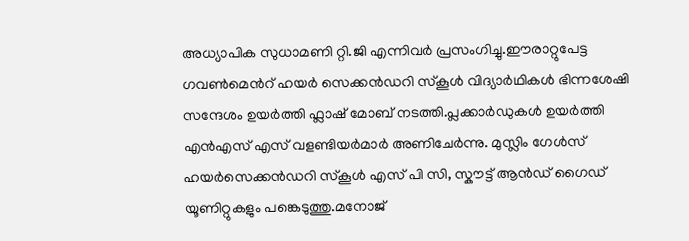അധ്യാപിക സുധാമണി റ്റി.ജി എന്നിവർ പ്രസംഗിച്ചു.ഈരാറ്റുപേട്ട ഗവൺമെൻറ് ഹയർ സെക്കൻഡറി സ്കൂൾ വിദ്യാർഥികൾ ഭിന്നശേഷി സന്ദേശം ഉയർത്തി ഫ്ലാഷ് മോബ് നടത്തി.പ്ലക്കാർഡുകൾ ഉയർത്തി എൻഎസ് എസ് വളണ്ടിയർമാർ അണിചേർന്നു. മുസ്ലിം ഗേൾസ് ഹയർസെക്കൻഡറി സ്കൂൾ എസ് പി സി, സ്കൗട്ട് ആൻഡ് ഗൈഡ് യൂണിറ്റുകളും പങ്കെടുത്തു.മനോജ്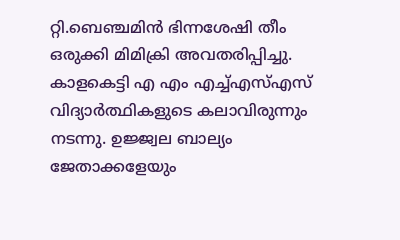റ്റി.ബെഞ്ചമിൻ ഭിന്നശേഷി തീം ഒരുക്കി മിമിക്രി അവതരിപ്പിച്ചു. കാളകെട്ടി എ എം എച്ച്എസ്എസ് വിദ്യാർത്ഥികളുടെ കലാവിരുന്നും നടന്നു. ഉജ്ജ്വല ബാല്യം ജേതാക്കളേയും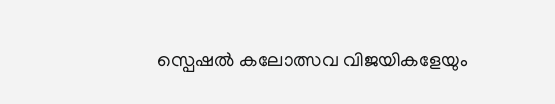സ്പെഷൽ കലോത്സവ വിജയികളേയും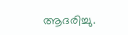ആദരിച്ചു.